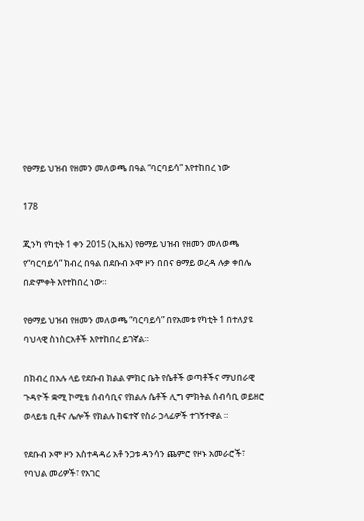የፀማይ ህዝብ የዘመን መለወጫ በዓል “ባርባይሳ” እየተከበረ ነው

178

ጂንካ የካቲት 1 ቀን 2015 (ኢዜአ) የፀማይ ህዝብ የዘመን መለወጫ የ“ባርባይሳ” ክብረ በዓል በደቡብ ኦሞ ዞን በበና ፀማይ ወረዳ ሉቃ ቀበሌ በድምቀት እየተከበረ ነው።

የፀማይ ህዝብ የዘመን መለወጫ “ባርባይሳ” በየአመቱ የካቲት 1 በተለያዩ ባህላዊ ስነስርአቶች እየተከበረ ይገኛል።

በክብረ በአሉ ላይ የደቡብ ክልል ምክር ቤት የሴቶች ወጣቶችና ማህበራዊ ጉዳዮች ቋሚ ኮሚቴ ሰብሳቢና የክልሉ ሴቶች ሊግ ምክትል ሰብሳቢ ወይዘሮ ወላይቴ ቢቶና ሌሎች የክልሉ ከፍተኛ የስራ ኃላፊዎች ተገኝተዋል ።

የደቡብ ኦሞ ዞን አስተዳዳሪ አቶ ንጋቱ ዳንሳን ጨምሮ የዞኑ አመራሮች፣ የባህል መሪዎች፣ የአገር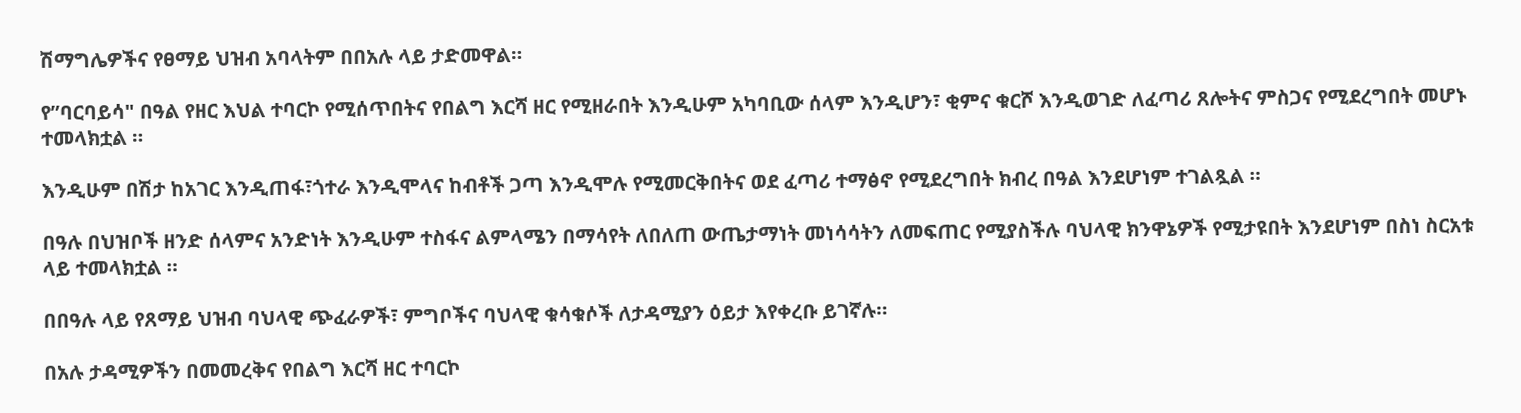ሽማግሌዎችና የፀማይ ህዝብ አባላትም በበአሉ ላይ ታድመዋል።

የ”ባርባይሳ" በዓል የዘር እህል ተባርኮ የሚሰጥበትና የበልግ እርሻ ዘር የሚዘራበት እንዲሁም አካባቢው ሰላም እንዲሆን፣ ቂምና ቁርሾ እንዲወገድ ለፈጣሪ ጸሎትና ምስጋና የሚደረግበት መሆኑ ተመላክቷል ።

እንዲሁም በሽታ ከአገር እንዲጠፋ፣ጎተራ እንዲሞላና ከብቶች ጋጣ እንዲሞሉ የሚመርቅበትና ወደ ፈጣሪ ተማፅኖ የሚደረግበት ክብረ በዓል እንደሆነም ተገልጿል ።

በዓሉ በህዝቦች ዘንድ ሰላምና አንድነት እንዲሁም ተስፋና ልምላሜን በማሳየት ለበለጠ ውጤታማነት መነሳሳትን ለመፍጠር የሚያስችሉ ባህላዊ ክንዋኔዎች የሚታዩበት እንደሆነም በስነ ስርአቱ ላይ ተመላክቷል ።

በበዓሉ ላይ የጸማይ ህዝብ ባህላዊ ጭፈራዎች፣ ምግቦችና ባህላዊ ቁሳቁሶች ለታዳሚያን ዕይታ እየቀረቡ ይገኛሉ።

በአሉ ታዳሚዎችን በመመረቅና የበልግ እርሻ ዘር ተባርኮ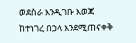ወደስራ እንዲገቡ እወጃ ከተነገረ በኃላ እንደሚጠናቀቅ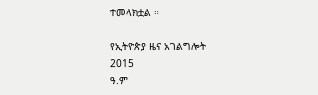ተመላክቷል ።

የኢትዮጵያ ዜና አገልግሎት
2015
ዓ.ም